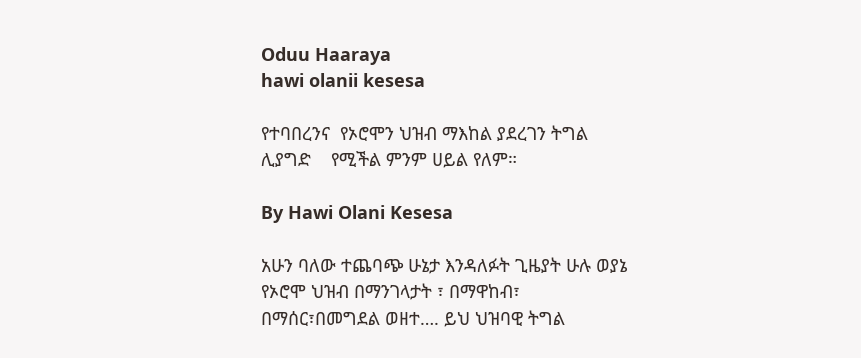Oduu Haaraya
hawi olanii kesesa

የተባበረንና  የኦሮሞን ህዝብ ማእከል ያደረገን ትግል ሊያግድ    የሚችል ምንም ሀይል የለም።

By Hawi Olani Kesesa

አሁን ባለው ተጨባጭ ሁኔታ እንዳለፉት ጊዜያት ሁሉ ወያኔ የኦሮሞ ህዝብ በማንገላታት ፣ በማዋከብ፣ በማሰር፣በመግደል ወዘተ…. ይህ ህዝባዊ ትግል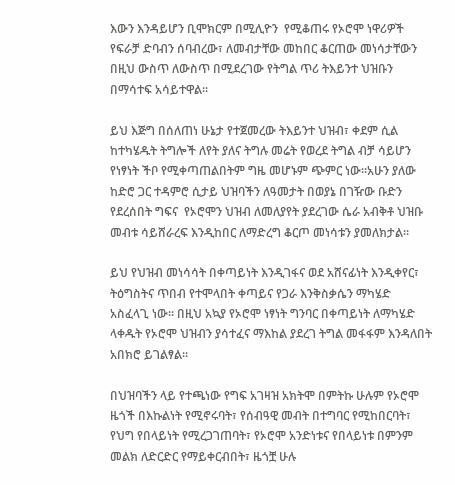እውን እንዳይሆን ቢሞክርም በሚሊዮን  የሚቆጠሩ የኦሮሞ ነዋሪዎች የፍራቻ ድባብን ሰባብረው፣ ለመብታቸው መከበር ቆርጠው መነሳታቸውን በዚህ ውስጥ ለውስጥ በሚደረገው የትግል ጥሪ ትእይንተ ህዝቡን በማሳተፍ አሳይተዋል።

ይህ እጅግ በሰለጠነ ሁኔታ የተጀመረው ትእይንተ ህዝብ፣ ቀደም ሲል ከተካሄዱት ትግሎች ለየት ያለና ትግሉ መሬት የወረደ ትግል ብቻ ሳይሆን የነፃነት ችቦ የሚቀጣጠልበትም ግዜ መሆኑም ጭምር ነው።አሁን ያለው ከድሮ ጋር ተዳምሮ ሲታይ ህዝባችን ለዓመታት በወያኔ በገዥው ቡድን የደረሰበት ግፍና  የኦሮሞን ህዝብ ለመለያየት ያደረገው ሴራ አብቅቶ ህዝቡ መብቱ ሳይሸራረፍ እንዲከበር ለማድረግ ቆርጦ መነሳቱን ያመለክታል።

ይህ የህዝብ መነሳሳት በቀጣይነት እንዲገፋና ወደ አሸናፊነት እንዲቀየር፣ ትዕግስትና ጥበብ የተሞላበት ቀጣይና የጋራ እንቅስቃሴን ማካሄድ አስፈላጊ ነው። በዚህ አኳያ የኦሮሞ ነፃነት ግንባር በቀጣይነት ለማካሄድ ላቀዱት የኦሮሞ ህዝብን ያሳተፈና ማእከል ያደረገ ትግል መፋፋም እንዳለበት አበክሮ ይገልፃል።

በህዝባችን ላይ የተጫነው የግፍ አገዛዝ አክትሞ በምትኩ ሁሉም የኦሮሞ ዜጎች በእኩልነት የሚኖሩባት፣ የሰብዓዊ መብት በተግባር የሚከበርባት፣ የህግ የበላይነት የሚረጋገጠባት፣ የኦሮሞ አንድነቱና የበላይነቱ በምንም መልክ ለድርድር የማይቀርብበት፣ ዜጎቿ ሁሉ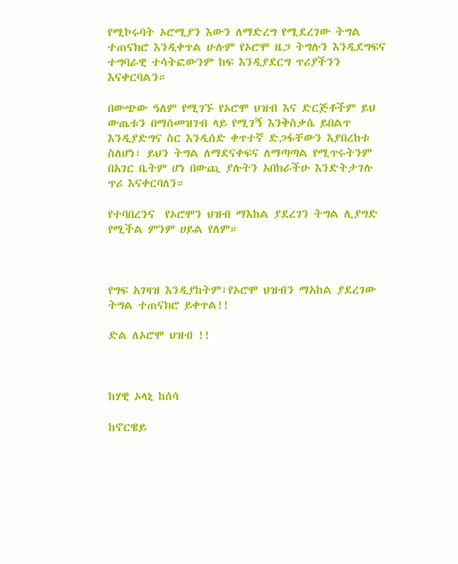የሚኮሩባት ኦሮሚያን እውን ለማድረግ የሚደረገው ትግል ተጠናክሮ እንዲቀጥል ሁሉም የኦሮሞ ዜጋ ትግሉን እንዲደግፍና ተግባራዊ ተሳትፎውንም ከፍ እንዲያደርግ ጥሪያችንን እናቀርባልን።

በውጭው ዓለም የሚገኙ የኦሮሞ ህዝብ እና ድርጅቶችም ይህ ውጤቱን በማሰመዝገብ ላይ የሚገኝ እንቅስቃሴ ይበልጥ እንዲያድግና ስር እንዲሰድ ቀጥተኛ ድጋፋቸውን እያበረከቱ ስለሆነ፣ ይህን ትግል ለማደናቀፍና ለማጣጣል የሚጥሩትንም በአገር ቤትም ሆነ በውጪ ያሉትን አበክራችሁ እንድትታገሉ ጥሪ እናቀርባለን።

የተባበረንና  የኦሮሞን ህዝብ ማእከል ያደረገን ትግል ሊያግድ የሚችል ምንም ሀይል የለም።



የግፍ አገዛዝ እንዲያከትም፣የኦሮሞ ህዝብን ማአከል ያደረገው ትግል ተጠናክሮ ይቀጥል!!

ድል ለኦሮሞ ህዝብ !!



ከሃዊ ኦላኒ ከሰሳ

ከኖርዌይ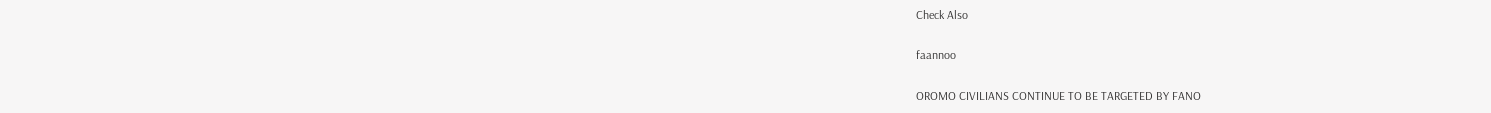Check Also

faannoo

OROMO CIVILIANS CONTINUE TO BE TARGETED BY FANO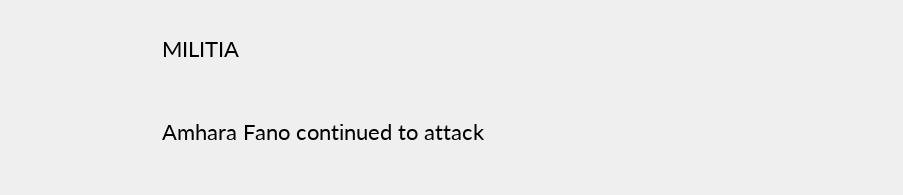MILITIA

Amhara Fano continued to attack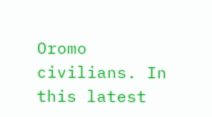Oromo civilians. In this latest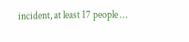incident, at least 17 people …